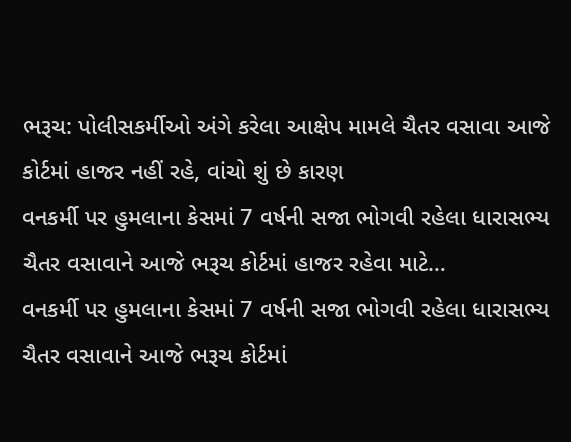ભરૂચ: પોલીસકર્મીઓ અંગે કરેલા આક્ષેપ મામલે ચૈતર વસાવા આજે કોર્ટમાં હાજર નહીં રહે, વાંચો શું છે કારણ
વનકર્મી પર હુમલાના કેસમાં 7 વર્ષની સજા ભોગવી રહેલા ધારાસભ્ય ચૈતર વસાવાને આજે ભરૂચ કોર્ટમાં હાજર રહેવા માટે…
વનકર્મી પર હુમલાના કેસમાં 7 વર્ષની સજા ભોગવી રહેલા ધારાસભ્ય ચૈતર વસાવાને આજે ભરૂચ કોર્ટમાં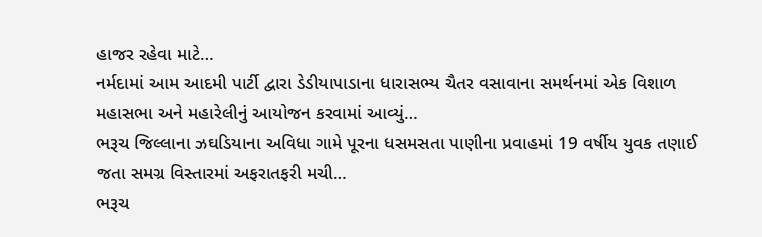હાજર રહેવા માટે…
નર્મદામાં આમ આદમી પાર્ટી દ્વારા ડેડીયાપાડાના ધારાસભ્ય ચૈતર વસાવાના સમર્થનમાં એક વિશાળ મહાસભા અને મહારેલીનું આયોજન કરવામાં આવ્યું…
ભરૂચ જિલ્લાના ઝઘડિયાના અવિધા ગામે પૂરના ધસમસતા પાણીના પ્રવાહમાં 19 વર્ષીય યુવક તણાઈ જતા સમગ્ર વિસ્તારમાં અફરાતફરી મચી…
ભરૂચ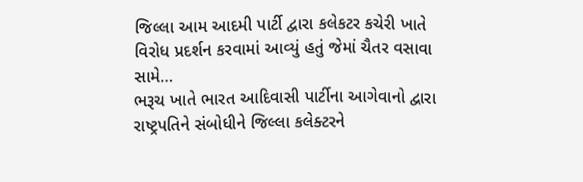જિલ્લા આમ આદમી પાર્ટી દ્વારા કલેકટર કચેરી ખાતે વિરોધ પ્રદર્શન કરવામાં આવ્યું હતું જેમાં ચૈતર વસાવા સામે…
ભરૂચ ખાતે ભારત આદિવાસી પાર્ટીના આગેવાનો દ્વારા રાષ્ટ્રપતિને સંબોધીને જિલ્લા કલેક્ટરને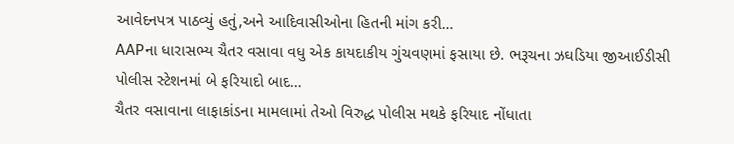આવેદનપત્ર પાઠવ્યું હતું,અને આદિવાસીઓના હિતની માંગ કરી…
AAPના ધારાસભ્ય ચૈતર વસાવા વધુ એક કાયદાકીય ગુંચવણમાં ફસાયા છે. ભરૂચના ઝઘડિયા જીઆઈડીસી પોલીસ સ્ટેશનમાં બે ફરિયાદો બાદ…
ચૈતર વસાવાના લાફાકાંડના મામલામાં તેઓ વિરુદ્ધ પોલીસ મથકે ફરિયાદ નોંધાતા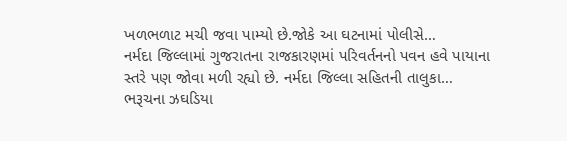ખળભળાટ મચી જવા પામ્યો છે.જોકે આ ઘટનામાં પોલીસે…
નર્મદા જિલ્લામાં ગુજરાતના રાજકારણમાં પરિવર્તનનો પવન હવે પાયાના સ્તરે પણ જોવા મળી રહ્યો છે. નર્મદા જિલ્લા સહિતની તાલુકા…
ભરૂચના ઝઘડિયા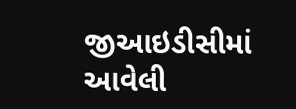જીઆઇડીસીમાં આવેલી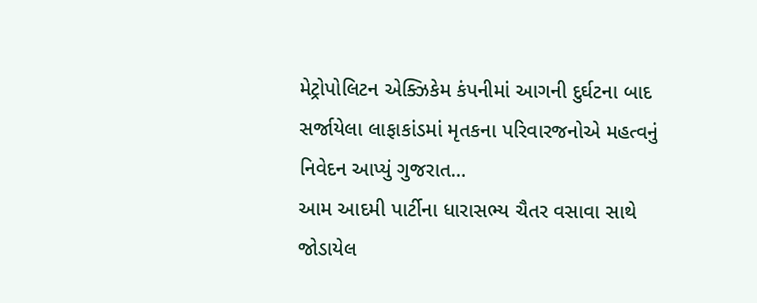મેટ્રોપોલિટન એક્ઝિકેમ કંપનીમાં આગની દુર્ઘટના બાદ સર્જાયેલા લાફાકાંડમાં મૃતકના પરિવારજનોએ મહત્વનું નિવેદન આપ્યું ગુજરાત…
આમ આદમી પાર્ટીના ધારાસભ્ય ચૈતર વસાવા સાથે જોડાયેલ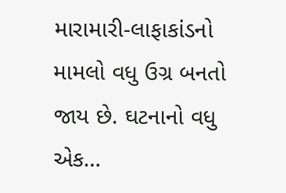મારામારી-લાફાકાંડનો મામલો વધુ ઉગ્ર બનતો જાય છે. ઘટનાનો વધુ એક…